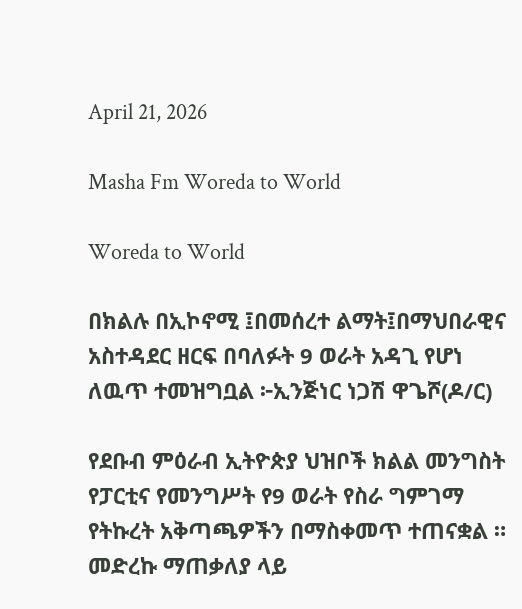April 21, 2026

Masha Fm Woreda to World

Woreda to World

በክልሉ በኢኮኖሚ ፤በመሰረተ ልማት፤በማህበራዊና አስተዳደር ዘርፍ በባለፉት 9 ወራት አዳጊ የሆነ ለዉጥ ተመዝግቧል ፦ኢንጅነር ነጋሽ ዋጌሾ(ዶ/ር)

የደቡብ ምዕራብ ኢትዮጵያ ህዝቦች ክልል መንግስት የፓርቲና የመንግሥት የ9 ወራት የስራ ግምገማ የትኩረት አቅጣጫዎችን በማስቀመጥ ተጠናቋል ። መድረኩ ማጠቃለያ ላይ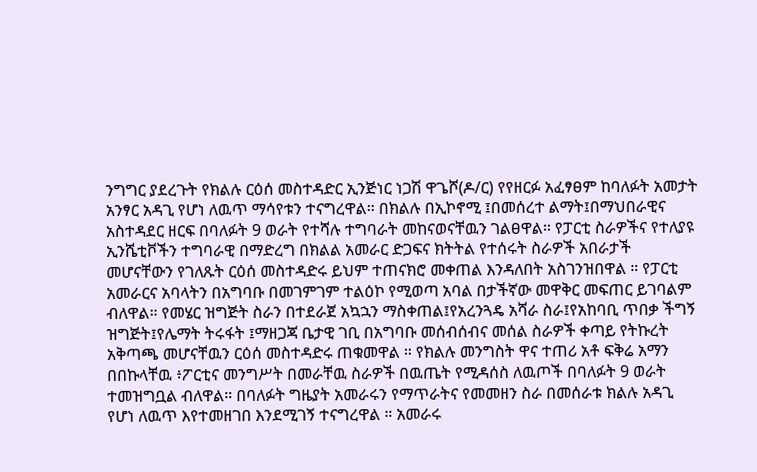ንግግር ያደረጉት የክልሉ ርዕሰ መስተዳድር ኢንጅነር ነጋሽ ዋጌሾ(ዶ/ር) የየዘርፉ አፈፃፀም ከባለፉት አመታት አንፃር አዳጊ የሆነ ለዉጥ ማሳየቱን ተናግረዋል። በክልሉ በኢኮኖሚ ፤በመሰረተ ልማት፤በማህበራዊና አስተዳደር ዘርፍ በባለፉት 9 ወራት የተሻሉ ተግባራት መከናወናቸዉን ገልፀዋል። የፓርቲ ስራዎችና የተለያዩ ኢንሼቲቮችን ተግባራዊ በማድረግ በክልል አመራር ድጋፍና ክትትል የተሰሩት ስራዎች አበራታች መሆናቸውን የገለጹት ርዕሰ መስተዳድሩ ይህም ተጠናክሮ መቀጠል እንዳለበት አስገንዝበዋል ። የፓርቲ አመራርና አባላትን በአግባቡ በመገምገም ተልዕኮ የሚወጣ አባል በታችኛው መዋቅር መፍጠር ይገባልም ብለዋል። የመሄር ዝግጅት ስራን በተደራጀ አኳኋን ማስቀጠል፤የአረንጓዴ አሻራ ስራ፤የአከባቢ ጥበቃ ችግኝ ዝግጅት፤የሌማት ትሩፋት ፤ማዘጋጃ ቤታዊ ገቢ በአግባቡ መሰብሰብና መሰል ስራዎች ቀጣይ የትኩረት አቅጣጫ መሆናቸዉን ርዕሰ መስተዳድሩ ጠቁመዋል ። የክልሉ መንግስት ዋና ተጠሪ አቶ ፍቅሬ አማን በበኩላቸዉ ፥ፖርቲና መንግሥት በመራቸዉ ስራዎች በዉጤት የሚዳሰስ ለዉጦች በባለፉት 9 ወራት ተመዝግቧል ብለዋል። በባለፉት ግዜያት አመራሩን የማጥራትና የመመዘን ስራ በመሰራቱ ክልሉ አዳጊ የሆነ ለዉጥ እየተመዘገበ እንደሚገኝ ተናግረዋል ። አመራሩ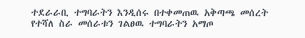ተደራራቢ ተግባራትን እንዲሰሩ በተቀመጠዉ አቅጣጫ መሰረት የተሻለ ስራ መሰራቱን ገልፀዉ ተግባራትን አማጦ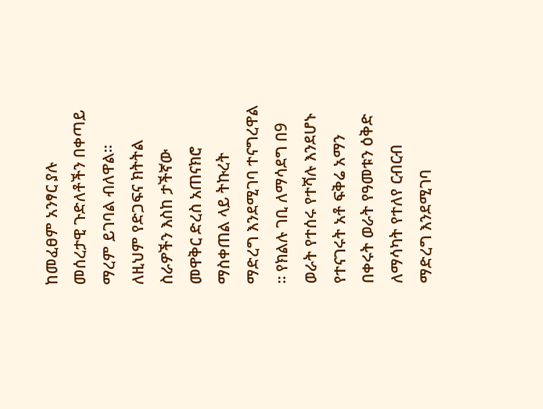ከመፈፀም አንፃር ያሉ መሰረታዊ ጉድለቶችን በቀጣይ ማረም ይገባል ብለዋል። ለዚህም የድጋፍና ክትትል ስራዎችን እስከ ታችኛው መዋቅር ድረስ አጠናክሮ ማስቀጠል ላይ ትኩረት ማድረግ እንደሚገባ ተናግረዋል ። የክልሉ ገቢ ለማሳደግ በ9 ወራት የተሰሩ የተሻሉ እንደሆኑ የተናገሩት አቶ ፍቅሬ አማን በቀሩት ወራት የዓመቱን ዕቅድ ለማሳካት የተለየ ርብርብ ማድረግ እንደሚገባ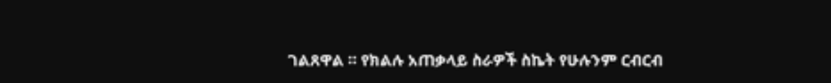ገልጸዋል ። የክልሉ አጠቃላይ ስራዎች ስኬት የሁሉንም ርብርብ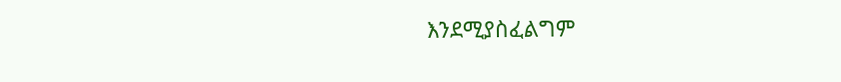እንደሚያስፈልግም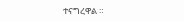ተናግረዋል ።